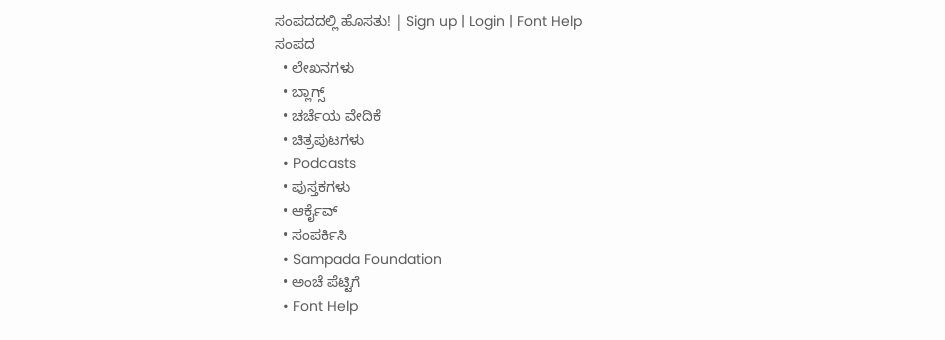ಸಂಪದದಲ್ಲಿ ಹೊಸತು! | Sign up | Login | Font Help
ಸಂಪದ
  • ಲೇಖನಗಳು
  • ಬ್ಲಾಗ್ಸ್
  • ಚರ್ಚೆಯ ವೇದಿಕೆ
  • ಚಿತ್ರಪುಟಗಳು
  • Podcasts
  • ಪುಸ್ತಕಗಳು
  • ಆರ್ಕೈವ್
  • ಸಂಪರ್ಕಿಸಿ
  • Sampada Foundation
  • ಅಂಚೆ ಪೆಟ್ಟಿಗೆ
  • Font Help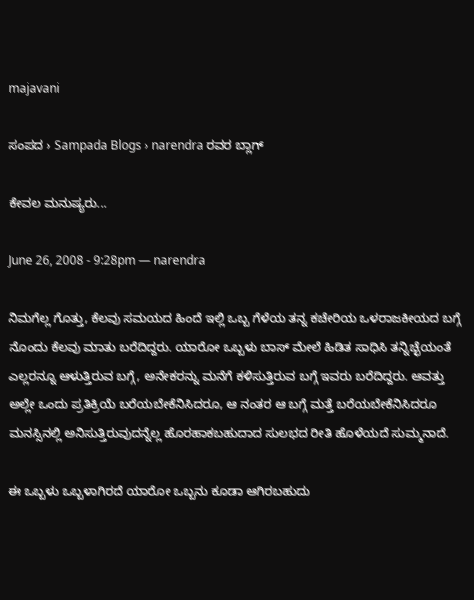majavani

ಸಂಪದ › Sampada Blogs › narendra ರವರ ಬ್ಲಾಗ್

ಕೇವಲ ಮನುಷ್ಯರು...

June 26, 2008 - 9:28pm — narendra

ನಿಮಗೆಲ್ಲ ಗೊತ್ತು, ಕೆಲವು ಸಮಯದ ಹಿಂದೆ ಇಲ್ಲಿ ಒಬ್ಬ ಗೆಳೆಯ ತನ್ನ ಕಚೇರಿಯ ಒಳರಾಜಕೀಯದ ಬಗ್ಗೆ ನೊಂದು ಕೆಲವು ಮಾತು ಬರೆದಿದ್ದರು. ಯಾರೋ ಒಬ್ಬಳು ಬಾಸ್ ಮೇಲೆ ಹಿಡಿತ ಸಾಧಿಸಿ ತನ್ನಿಚ್ಛೆಯಂತೆ ಎಲ್ಲರನ್ನೂ ಆಳುತ್ತಿರುವ ಬಗ್ಗೆ, ಅನೇಕರನ್ನು ಮನೆಗೆ ಕಳಿಸುತ್ತಿರುವ ಬಗ್ಗೆ ಇವರು ಬರೆದಿದ್ದರು. ಆವತ್ತು ಅಲ್ಲೇ ಒಂದು ಪ್ರತಿಕ್ರಿಯೆ ಬರೆಯಬೇಕೆನಿಸಿದರೂ, ಆ ನಂತರ ಆ ಬಗ್ಗೆ ಮತ್ತೆ ಬರೆಯಬೇಕೆನಿಸಿದರೂ ಮನಸ್ಸಿನಲ್ಲಿ ಅನಿಸುತ್ತಿರುವುದನ್ನೆಲ್ಲ ಹೊರಹಾಕಬಹುದಾದ ಸುಲಭದ ರೀತಿ ಹೊಳೆಯದೆ ಸುಮ್ಮನಾದೆ.

ಈ ಒಬ್ಬಳು ಒಬ್ಬಳಾಗಿರದೆ ಯಾರೋ ಒಬ್ಬನು ಕೂಡಾ ಆಗಿರಬಹುದು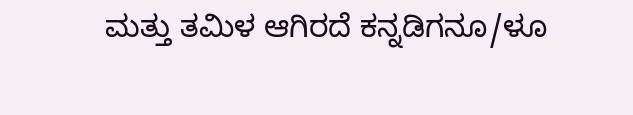ಮತ್ತು ತಮಿಳ ಆಗಿರದೆ ಕನ್ನಡಿಗನೂ/ಳೂ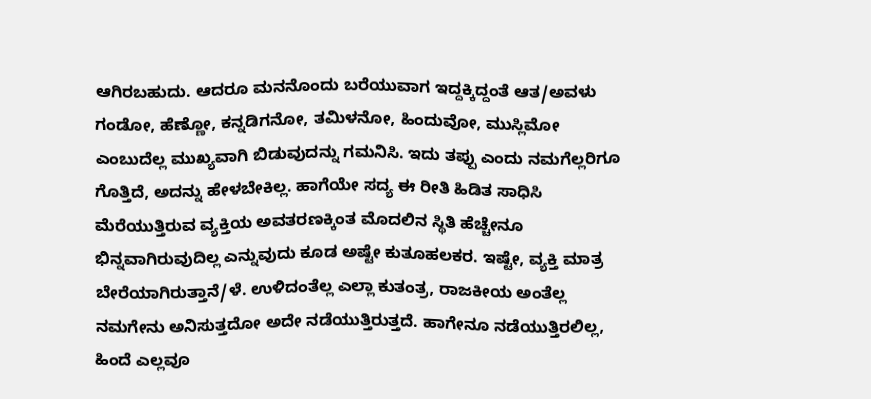ಆಗಿರಬಹುದು. ಆದರೂ ಮನನೊಂದು ಬರೆಯುವಾಗ ಇದ್ದಕ್ಕಿದ್ದಂತೆ ಆತ/ಅವಳು ಗಂಡೋ, ಹೆಣ್ಣೋ, ಕನ್ನಡಿಗನೋ, ತಮಿಳನೋ, ಹಿಂದುವೋ, ಮುಸ್ಲಿಮೋ ಎಂಬುದೆಲ್ಲ ಮುಖ್ಯವಾಗಿ ಬಿಡುವುದನ್ನು ಗಮನಿಸಿ. ಇದು ತಪ್ಪು ಎಂದು ನಮಗೆಲ್ಲರಿಗೂ ಗೊತ್ತಿದೆ, ಅದನ್ನು ಹೇಳಬೇಕಿಲ್ಲ. ಹಾಗೆಯೇ ಸದ್ಯ ಈ ರೀತಿ ಹಿಡಿತ ಸಾಧಿಸಿ ಮೆರೆಯುತ್ತಿರುವ ವ್ಯಕ್ತಿಯ ಅವತರಣಕ್ಕಿಂತ ಮೊದಲಿನ ಸ್ಥಿತಿ ಹೆಚ್ಚೇನೂ ಭಿನ್ನವಾಗಿರುವುದಿಲ್ಲ ಎನ್ನುವುದು ಕೂಡ ಅಷ್ಟೇ ಕುತೂಹಲಕರ. ಇಷ್ಟೇ, ವ್ಯಕ್ತಿ ಮಾತ್ರ ಬೇರೆಯಾಗಿರುತ್ತಾನೆ/ಳೆ. ಉಳಿದಂತೆಲ್ಲ ಎಲ್ಲಾ ಕುತಂತ್ರ, ರಾಜಕೀಯ ಅಂತೆಲ್ಲ ನಮಗೇನು ಅನಿಸುತ್ತದೋ ಅದೇ ನಡೆಯುತ್ತಿರುತ್ತದೆ. ಹಾಗೇನೂ ನಡೆಯುತ್ತಿರಲಿಲ್ಲ, ಹಿಂದೆ ಎಲ್ಲವೂ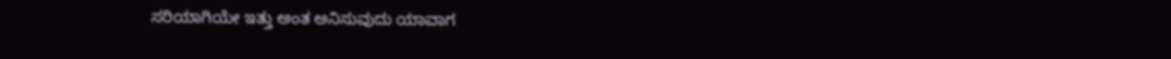ಸರಿಯಾಗಿಯೇ ಇತ್ತು ಅಂತ ಅನಿಸುವುದು ಯಾವಾಗ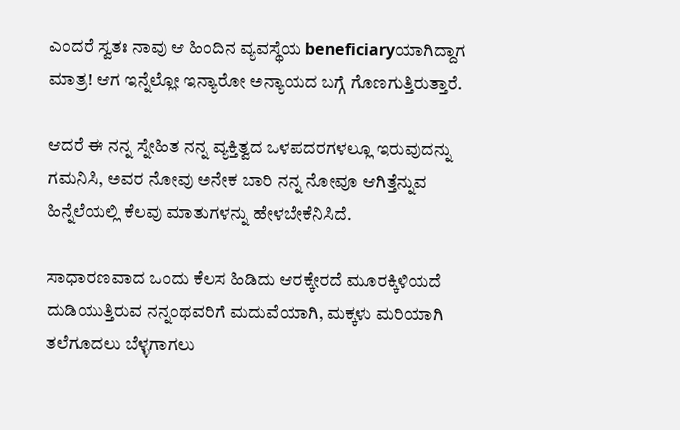ಎಂದರೆ ಸ್ವತಃ ನಾವು ಆ ಹಿಂದಿನ ವ್ಯವಸ್ಥೆಯ beneficiaryಯಾಗಿದ್ದಾಗ ಮಾತ್ರ! ಆಗ ಇನ್ನೆಲ್ಲೋ ಇನ್ಯಾರೋ ಅನ್ಯಾಯದ ಬಗ್ಗೆ ಗೊಣಗುತ್ತಿರುತ್ತಾರೆ.

ಆದರೆ ಈ ನನ್ನ ಸ್ನೇಹಿತ ನನ್ನ ವ್ಯಕ್ತಿತ್ವದ ಒಳಪದರಗಳಲ್ಲೂ ಇರುವುದನ್ನು ಗಮನಿಸಿ, ಅವರ ನೋವು ಅನೇಕ ಬಾರಿ ನನ್ನ ನೋವೂ ಆಗಿತ್ತೆನ್ನುವ ಹಿನ್ನೆಲೆಯಲ್ಲಿ ಕೆಲವು ಮಾತುಗಳನ್ನು ಹೇಳಬೇಕೆನಿಸಿದೆ.

ಸಾಧಾರಣವಾದ ಒಂದು ಕೆಲಸ ಹಿಡಿದು ಆರಕ್ಕೇರದೆ ಮೂರಕ್ಕಿಳಿಯದೆ ದುಡಿಯುತ್ತಿರುವ ನನ್ನಂಥವರಿಗೆ ಮದುವೆಯಾಗಿ, ಮಕ್ಕಳು ಮರಿಯಾಗಿ ತಲೆಗೂದಲು ಬೆಳ್ಳಗಾಗಲು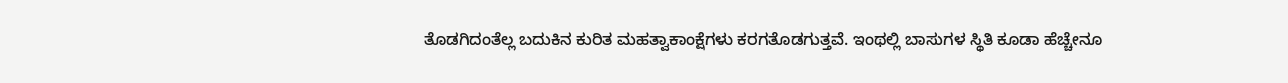ತೊಡಗಿದಂತೆಲ್ಲ ಬದುಕಿನ ಕುರಿತ ಮಹತ್ವಾಕಾಂಕ್ಷೆಗಳು ಕರಗತೊಡಗುತ್ತವೆ. ಇಂಥಲ್ಲಿ ಬಾಸುಗಳ ಸ್ಥಿತಿ ಕೂಡಾ ಹೆಚ್ಚೇನೂ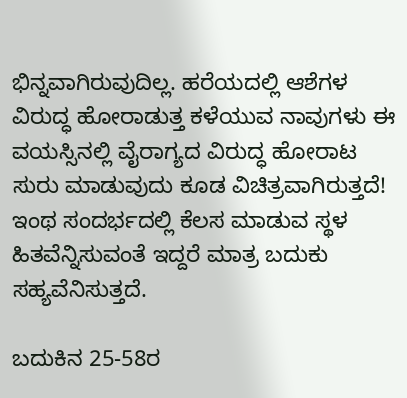ಭಿನ್ನವಾಗಿರುವುದಿಲ್ಲ. ಹರೆಯದಲ್ಲಿ ಆಶೆಗಳ ವಿರುದ್ಧ ಹೋರಾಡುತ್ತ ಕಳೆಯುವ ನಾವುಗಳು ಈ ವಯಸ್ಸಿನಲ್ಲಿ ವೈರಾಗ್ಯದ ವಿರುದ್ಧ ಹೋರಾಟ ಸುರು ಮಾಡುವುದು ಕೂಡ ವಿಚಿತ್ರವಾಗಿರುತ್ತದೆ! ಇಂಥ ಸಂದರ್ಭದಲ್ಲಿ ಕೆಲಸ ಮಾಡುವ ಸ್ಥಳ ಹಿತವೆನ್ನಿಸುವಂತೆ ಇದ್ದರೆ ಮಾತ್ರ ಬದುಕು ಸಹ್ಯವೆನಿಸುತ್ತದೆ.

ಬದುಕಿನ 25-58ರ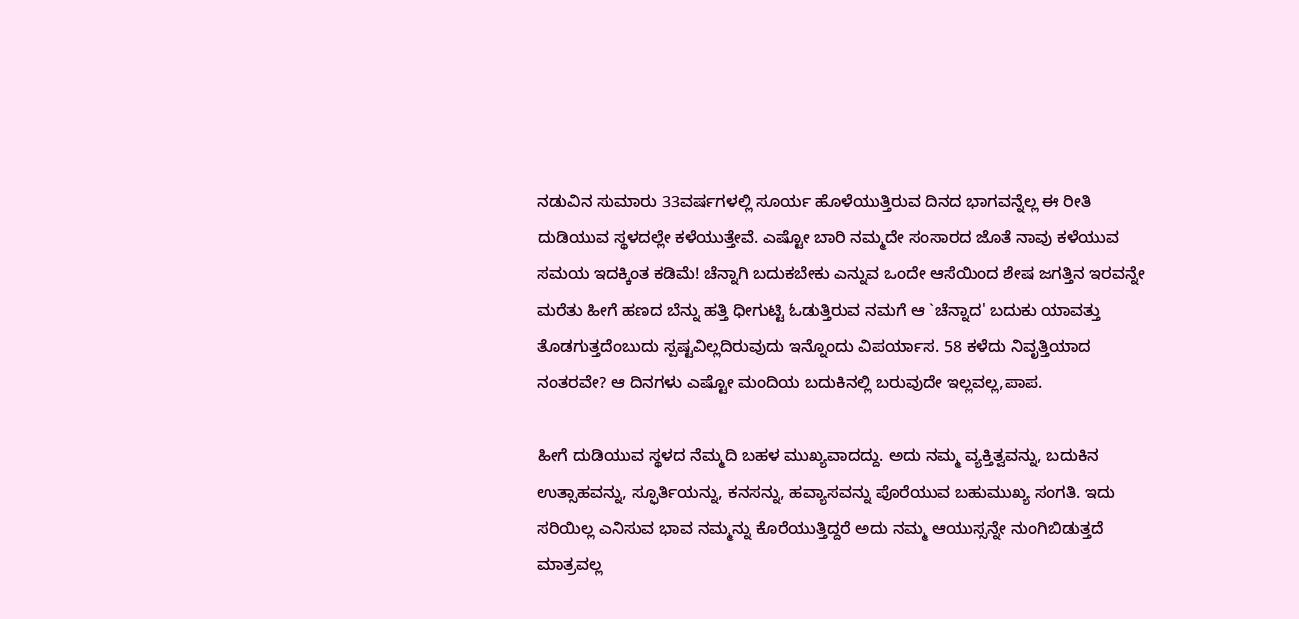ನಡುವಿನ ಸುಮಾರು 33ವರ್ಷಗಳಲ್ಲಿ ಸೂರ್ಯ ಹೊಳೆಯುತ್ತಿರುವ ದಿನದ ಭಾಗವನ್ನೆಲ್ಲ ಈ ರೀತಿ ದುಡಿಯುವ ಸ್ಥಳದಲ್ಲೇ ಕಳೆಯುತ್ತೇವೆ. ಎಷ್ಟೋ ಬಾರಿ ನಮ್ಮದೇ ಸಂಸಾರದ ಜೊತೆ ನಾವು ಕಳೆಯುವ ಸಮಯ ಇದಕ್ಕಿಂತ ಕಡಿಮೆ! ಚೆನ್ನಾಗಿ ಬದುಕಬೇಕು ಎನ್ನುವ ಒಂದೇ ಆಸೆಯಿಂದ ಶೇಷ ಜಗತ್ತಿನ ಇರವನ್ನೇ ಮರೆತು ಹೀಗೆ ಹಣದ ಬೆನ್ನು ಹತ್ತಿ ಧೀಗುಟ್ಟಿ ಓಡುತ್ತಿರುವ ನಮಗೆ ಆ `ಚೆನ್ನಾದ' ಬದುಕು ಯಾವತ್ತು ತೊಡಗುತ್ತದೆಂಬುದು ಸ್ಪಷ್ಟವಿಲ್ಲದಿರುವುದು ಇನ್ನೊಂದು ವಿಪರ್ಯಾಸ. 58 ಕಳೆದು ನಿವೃತ್ತಿಯಾದ ನಂತರವೇ? ಆ ದಿನಗಳು ಎಷ್ಟೋ ಮಂದಿಯ ಬದುಕಿನಲ್ಲಿ ಬರುವುದೇ ಇಲ್ಲವಲ್ಲ,ಪಾಪ.

ಹೀಗೆ ದುಡಿಯುವ ಸ್ಥಳದ ನೆಮ್ಮದಿ ಬಹಳ ಮುಖ್ಯವಾದದ್ದು. ಅದು ನಮ್ಮ ವ್ಯಕ್ತಿತ್ವವನ್ನು, ಬದುಕಿನ ಉತ್ಸಾಹವನ್ನು, ಸ್ಫೂರ್ತಿಯನ್ನು, ಕನಸನ್ನು, ಹವ್ಯಾಸವನ್ನು ಪೊರೆಯುವ ಬಹುಮುಖ್ಯ ಸಂಗತಿ. ಇದು ಸರಿಯಿಲ್ಲ ಎನಿಸುವ ಭಾವ ನಮ್ಮನ್ನು ಕೊರೆಯುತ್ತಿದ್ದರೆ ಅದು ನಮ್ಮ ಆಯುಸ್ಸನ್ನೇ ನುಂಗಿಬಿಡುತ್ತದೆ ಮಾತ್ರವಲ್ಲ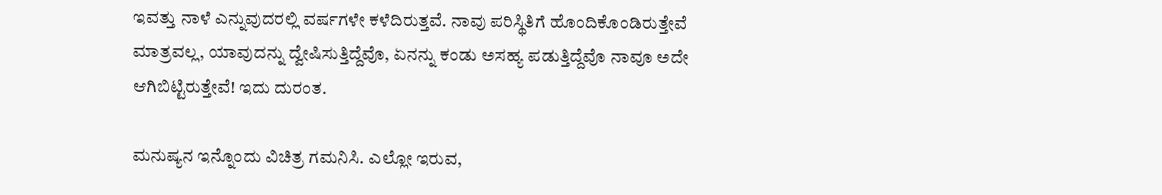ಇವತ್ತು ನಾಳೆ ಎನ್ನುವುದರಲ್ಲಿ ವರ್ಷಗಳೇ ಕಳೆದಿರುತ್ತವೆ. ನಾವು ಪರಿಸ್ಥಿತಿಗೆ ಹೊಂದಿಕೊಂಡಿರುತ್ತೇವೆ ಮಾತ್ರವಲ್ಲ, ಯಾವುದನ್ನು ದ್ವೇಷಿಸುತ್ತಿದ್ದೆವೊ, ಏನನ್ನು ಕಂಡು ಅಸಹ್ಯ ಪಡುತ್ತಿದ್ದೆವೊ ನಾವೂ ಅದೇ ಆಗಿಬಿಟ್ಟಿರುತ್ತೇವೆ! ಇದು ದುರಂತ.

ಮನುಷ್ಯನ ಇನ್ನೊಂದು ವಿಚಿತ್ರ ಗಮನಿಸಿ. ಎಲ್ಲೋ ಇರುವ,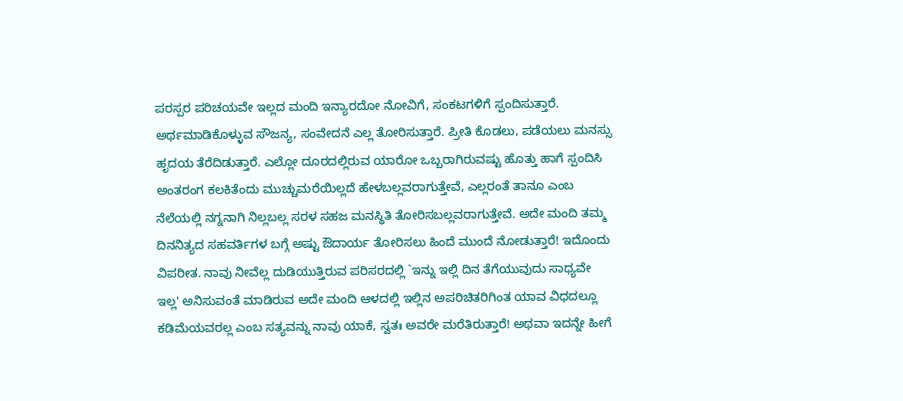ಪರಸ್ಪರ ಪರಿಚಯವೇ ಇಲ್ಲದ ಮಂದಿ ಇನ್ಯಾರದೋ ನೋವಿಗೆ, ಸಂಕಟಗಳಿಗೆ ಸ್ಪಂದಿಸುತ್ತಾರೆ. ಅರ್ಥಮಾಡಿಕೊಳ್ಳುವ ಸೌಜನ್ಯ, ಸಂವೇದನೆ ಎಲ್ಲ ತೋರಿಸುತ್ತಾರೆ. ಪ್ರೀತಿ ಕೊಡಲು, ಪಡೆಯಲು ಮನಸ್ಸು ಹೃದಯ ತೆರೆದಿಡುತ್ತಾರೆ. ಎಲ್ಲೋ ದೂರದಲ್ಲಿರುವ ಯಾರೋ ಒಬ್ಬರಾಗಿರುವಷ್ಟು ಹೊತ್ತು ಹಾಗೆ ಸ್ಪಂದಿಸಿ ಅಂತರಂಗ ಕಲಕಿತೆಂದು ಮುಚ್ಚುಮರೆಯಿಲ್ಲದೆ ಹೇಳಬಲ್ಲವರಾಗುತ್ತೇವೆ, ಎಲ್ಲರಂತೆ ತಾನೂ ಎಂಬ ನೆಲೆಯಲ್ಲಿ ನಗ್ನನಾಗಿ ನಿಲ್ಲಬಲ್ಲ ಸರಳ ಸಹಜ ಮನಸ್ಥಿತಿ ತೋರಿಸಬಲ್ಲವರಾಗುತ್ತೇವೆ. ಅದೇ ಮಂದಿ ತಮ್ಮ ದಿನನಿತ್ಯದ ಸಹವರ್ತಿಗಳ ಬಗ್ಗೆ ಅಷ್ಟು ಔದಾರ್ಯ ತೋರಿಸಲು ಹಿಂದೆ ಮುಂದೆ ನೋಡುತ್ತಾರೆ! ಇದೊಂದು ವಿಪರೀತ. ನಾವು ನೀವೆಲ್ಲ ದುಡಿಯುತ್ತಿರುವ ಪರಿಸರದಲ್ಲಿ `ಇನ್ನು ಇಲ್ಲಿ ದಿನ ತೆಗೆಯುವುದು ಸಾಧ್ಯವೇ ಇಲ್ಲ' ಅನಿಸುವಂತೆ ಮಾಡಿರುವ ಅದೇ ಮಂದಿ ಆಳದಲ್ಲಿ ಇಲ್ಲಿನ ಅಪರಿಚಿತರಿಗಿಂತ ಯಾವ ವಿಧದಲ್ಲೂ ಕಡಿಮೆಯವರಲ್ಲ ಎಂಬ ಸತ್ಯವನ್ನು ನಾವು ಯಾಕೆ, ಸ್ವತಃ ಅವರೇ ಮರೆತಿರುತ್ತಾರೆ! ಅಥವಾ ಇದನ್ನೇ ಹೀಗೆ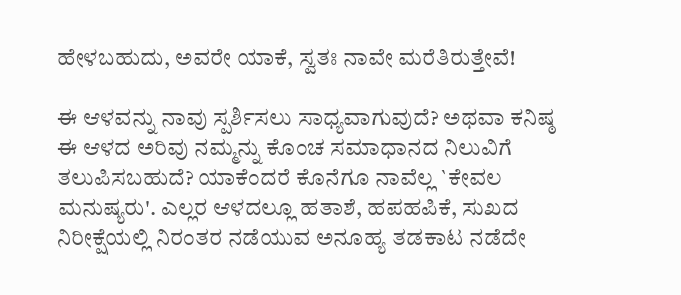ಹೇಳಬಹುದು, ಅವರೇ ಯಾಕೆ, ಸ್ವತಃ ನಾವೇ ಮರೆತಿರುತ್ತೇವೆ!

ಈ ಆಳವನ್ನು ನಾವು ಸ್ಪರ್ಶಿಸಲು ಸಾಧ್ಯವಾಗುವುದೆ? ಅಥವಾ ಕನಿಷ್ಠ ಈ ಆಳದ ಅರಿವು ನಮ್ಮನ್ನು ಕೊಂಚ ಸಮಾಧಾನದ ನಿಲುವಿಗೆ ತಲುಪಿಸಬಹುದೆ? ಯಾಕೆಂದರೆ ಕೊನೆಗೂ ನಾವೆಲ್ಲ `ಕೇವಲ ಮನುಷ್ಯರು'. ಎಲ್ಲರ ಆಳದಲ್ಲೂ ಹತಾಶೆ, ಹಪಹಪಿಕೆ, ಸುಖದ ನಿರೀಕ್ಷೆಯಲ್ಲಿ ನಿರಂತರ ನಡೆಯುವ ಅನೂಹ್ಯ ತಡಕಾಟ ನಡೆದೇ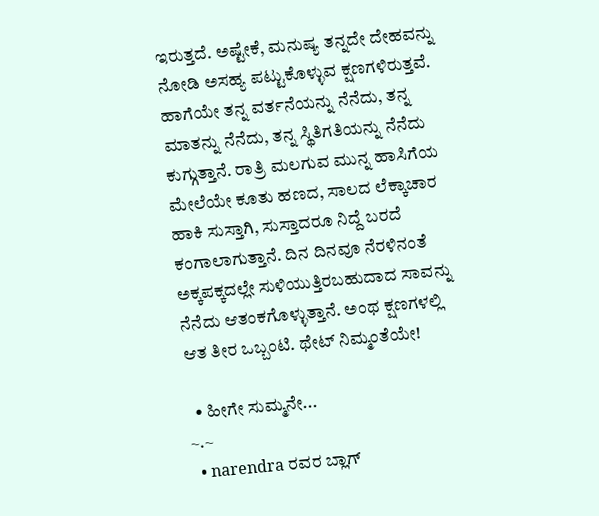ಇರುತ್ತದೆ. ಅಷ್ಟೇಕೆ, ಮನುಷ್ಯ ತನ್ನದೇ ದೇಹವನ್ನು ನೋಡಿ ಅಸಹ್ಯ ಪಟ್ಟುಕೊಳ್ಳುವ ಕ್ಷಣಗಳಿರುತ್ತವೆ. ಹಾಗೆಯೇ ತನ್ನ ವರ್ತನೆಯನ್ನು ನೆನೆದು, ತನ್ನ ಮಾತನ್ನು ನೆನೆದು, ತನ್ನ ಸ್ಥಿತಿಗತಿಯನ್ನು ನೆನೆದು ಕುಗ್ಗುತ್ತಾನೆ. ರಾತ್ರಿ ಮಲಗುವ ಮುನ್ನ ಹಾಸಿಗೆಯ ಮೇಲೆಯೇ ಕೂತು ಹಣದ, ಸಾಲದ ಲೆಕ್ಕಾಚಾರ ಹಾಕಿ ಸುಸ್ತಾಗಿ, ಸುಸ್ತಾದರೂ ನಿದ್ದೆ ಬರದೆ ಕಂಗಾಲಾಗುತ್ತಾನೆ. ದಿನ ದಿನವೂ ನೆರಳಿನಂತೆ ಅಕ್ಕಪಕ್ಕದಲ್ಲೇ ಸುಳಿಯುತ್ತಿರಬಹುದಾದ ಸಾವನ್ನು ನೆನೆದು ಆತಂಕಗೊಳ್ಳುತ್ತಾನೆ. ಅಂಥ ಕ್ಷಣಗಳಲ್ಲಿ ಆತ ತೀರ ಒಬ್ಬಂಟಿ. ಥೇಟ್ ನಿಮ್ಮಂತೆಯೇ!

  • ಹೀಗೇ ಸುಮ್ಮನೇ...
~.~
  • narendra ರವರ ಬ್ಲಾಗ್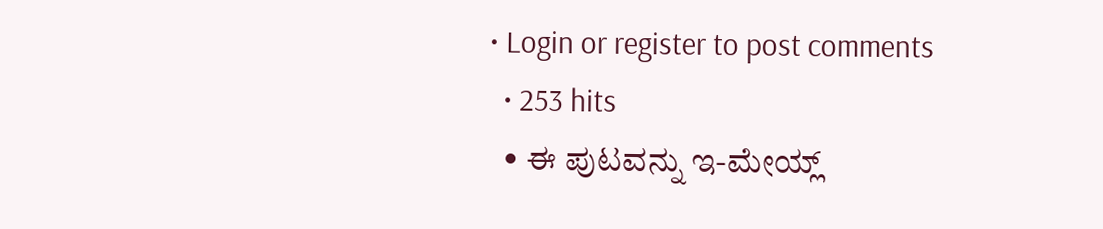• Login or register to post comments
  • 253 hits
  • ಈ ಪುಟವನ್ನು ಇ-ಮೇಯ್ಲ್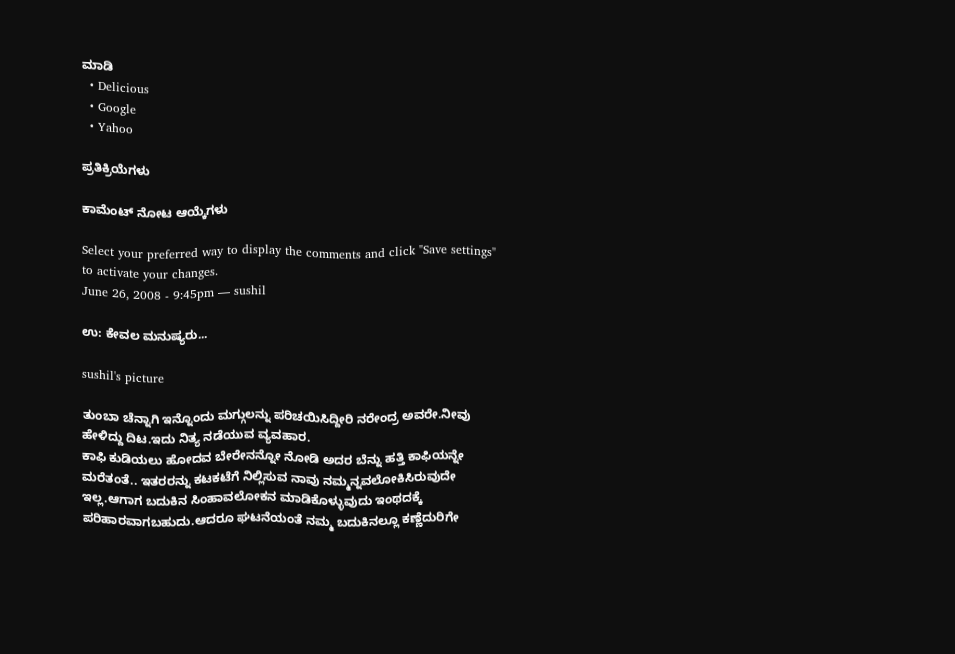ಮಾಡಿ
  • Delicious
  • Google
  • Yahoo

ಪ್ರತಿಕ್ರಿಯೆಗಳು

ಕಾಮೆಂಟ್ ನೋಟ ಆಯ್ಕೆಗಳು

Select your preferred way to display the comments and click "Save settings" to activate your changes.
June 26, 2008 - 9:45pm — sushil

ಉ: ಕೇವಲ ಮನುಷ್ಯರು...

sushil's picture

ತುಂಬಾ ಚೆನ್ನಾಗಿ ಇನ್ನೊಂದು ಮಗ್ಗುಲನ್ನು ಪರಿಚಯಿಸಿದ್ದೀರಿ ನರೇಂದ್ರ ಅವರೇ.ನೀವು ಹೇಳಿದ್ದು ದಿಟ.ಇದು ನಿತ್ಯ ನಡೆಯುವ ವ್ಯವಹಾರ.
ಕಾಫಿ ಕುಡಿಯಲು ಹೋದವ ಬೇರೇನನ್ನೋ ನೋಡಿ ಅದರ ಬೆನ್ನು ಹತ್ತಿ ಕಾಫಿಯನ್ನೇ ಮರೆತಂತೆ.. ಇತರರನ್ನು ಕಟಕಟೆಗೆ ನಿಲ್ಲಿಸುವ ನಾವು ನಮ್ಮನ್ನವಲೋಕಿಸಿರುವುದೇ ಇಲ್ಲ.ಆಗಾಗ ಬದುಕಿನ ಸಿಂಹಾವಲೋಕನ ಮಾಡಿಕೊಳ್ಳುವುದು ಇಂಥದಕ್ಕೆ ಪರಿಹಾರವಾಗಬಹುದು.ಆದರೂ ಘಟನೆಯಂತೆ ನಮ್ಮ ಬದುಕಿನಲ್ಲೂ ಕಣ್ಣೆದುರಿಗೇ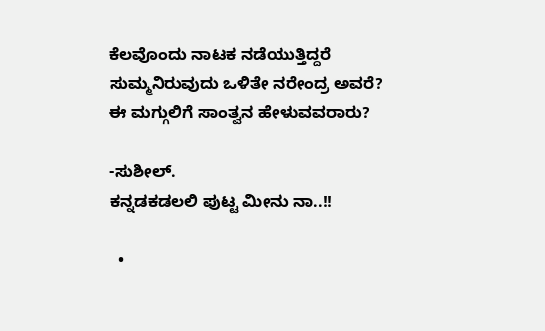ಕೆಲವೊಂದು ನಾಟಕ ನಡೆಯುತ್ತಿದ್ದರೆ ಸುಮ್ಮನಿರುವುದು ಒಳಿತೇ ನರೇಂದ್ರ ಅವರೆ? ಈ ಮಗ್ಗುಲಿಗೆ ಸಾಂತ್ವನ ಹೇಳುವವರಾರು?

-ಸುಶೀಲ್.
ಕನ್ನಡಕಡಲಲಿ ಪುಟ್ಟ ಮೀನು ನಾ..!!

  •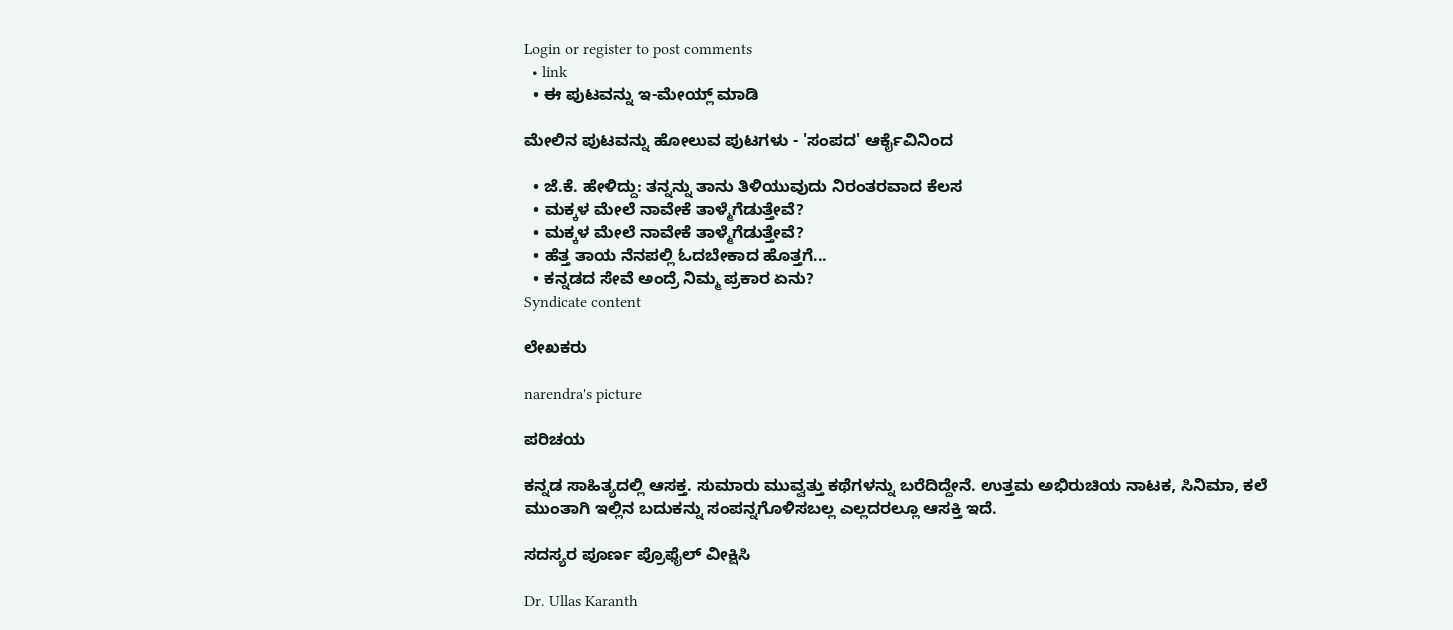Login or register to post comments
  • link
  • ಈ ಪುಟವನ್ನು ಇ-ಮೇಯ್ಲ್ ಮಾಡಿ

ಮೇಲಿನ ಪುಟವನ್ನು ಹೋಲುವ ಪುಟಗಳು - 'ಸಂಪದ' ಆರ್ಕೈವಿನಿಂದ

  • ಜೆ.ಕೆ. ಹೇಳಿದ್ದು: ತನ್ನನ್ನು ತಾನು ತಿಳಿಯುವುದು ನಿರಂತರವಾದ ಕೆಲಸ
  • ಮಕ್ಕಳ ಮೇಲೆ ನಾವೇಕೆ ತಾಳ್ಮೆಗೆಡುತ್ತೇವೆ?
  • ಮಕ್ಕಳ ಮೇಲೆ ನಾವೇಕೆ ತಾಳ್ಮೆಗೆಡುತ್ತೇವೆ?
  • ಹೆತ್ತ ತಾಯ ನೆನಪಲ್ಲಿ ಓದಬೇಕಾದ ಹೊತ್ತಗೆ...
  • ಕನ್ನಡದ ಸೇವೆ ಅಂದ್ರೆ ನಿಮ್ಮ ಪ್ರಕಾರ ಏನು?
Syndicate content

ಲೇಖಕರು

narendra's picture

ಪರಿಚಯ

ಕನ್ನಡ ಸಾಹಿತ್ಯದಲ್ಲಿ ಆಸಕ್ತ. ಸುಮಾರು ಮುವ್ವತ್ತು ಕಥೆಗಳನ್ನು ಬರೆದಿದ್ದೇನೆ. ಉತ್ತಮ ಅಭಿರುಚಿಯ ನಾಟಕ, ಸಿನಿಮಾ, ಕಲೆ ಮುಂತಾಗಿ ಇಲ್ಲಿನ ಬದುಕನ್ನು ಸಂಪನ್ನಗೊಳಿಸಬಲ್ಲ ಎಲ್ಲದರಲ್ಲೂ ಆಸಕ್ತಿ ಇದೆ.

ಸದಸ್ಯರ ಪೂರ್ಣ ಪ್ರೊಫೈಲ್ ವೀಕ್ಷಿಸಿ

Dr. Ullas Karanth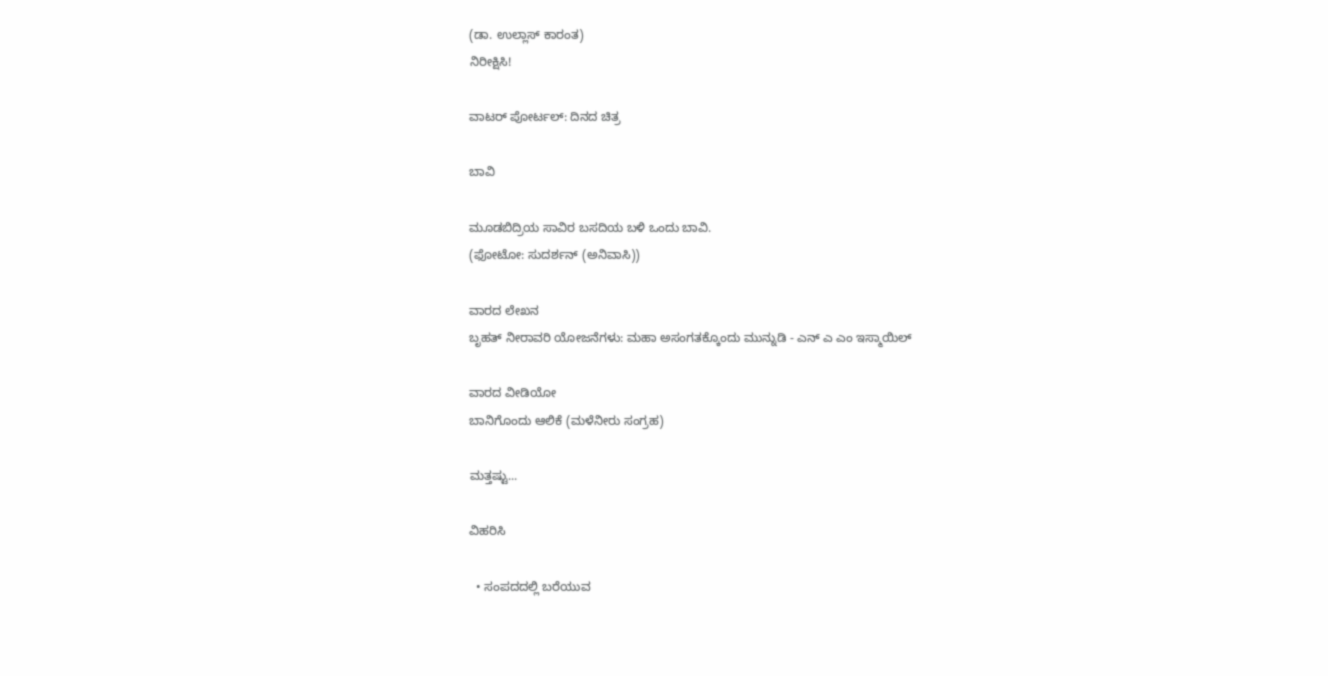(ಡಾ. ಉಲ್ಲಾಸ್ ಕಾರಂತ)
ನಿರೀಕ್ಷಿಸಿ!

ವಾಟರ್ ಪೋರ್ಟಲ್: ದಿನದ ಚಿತ್ರ

ಬಾವಿ

ಮೂಡಬಿದ್ರಿಯ ಸಾವಿರ ಬಸದಿಯ ಬಳಿ ಒಂದು ಬಾವಿ.
(ಫೋಟೋ: ಸುದರ್ಶನ್ (ಅನಿವಾಸಿ))

ವಾರದ ಲೇಖನ
ಬೃಹತ್ ನೀರಾವರಿ ಯೋಜನೆಗಳು: ಮಹಾ ಅಸಂಗತಕ್ಕೊಂದು ಮುನ್ನುಡಿ - ಎನ್ ಎ ಎಂ ಇಸ್ಮಾಯಿಲ್

ವಾರದ ವೀಡಿಯೋ
ಬಾನಿಗೊಂದು ಆಲಿಕೆ (ಮಳೆನೀರು ಸಂಗ್ರಹ)

ಮತ್ತಷ್ಟು...

ವಿಹರಿಸಿ

  • ಸಂಪದದಲ್ಲಿ ಬರೆಯುವ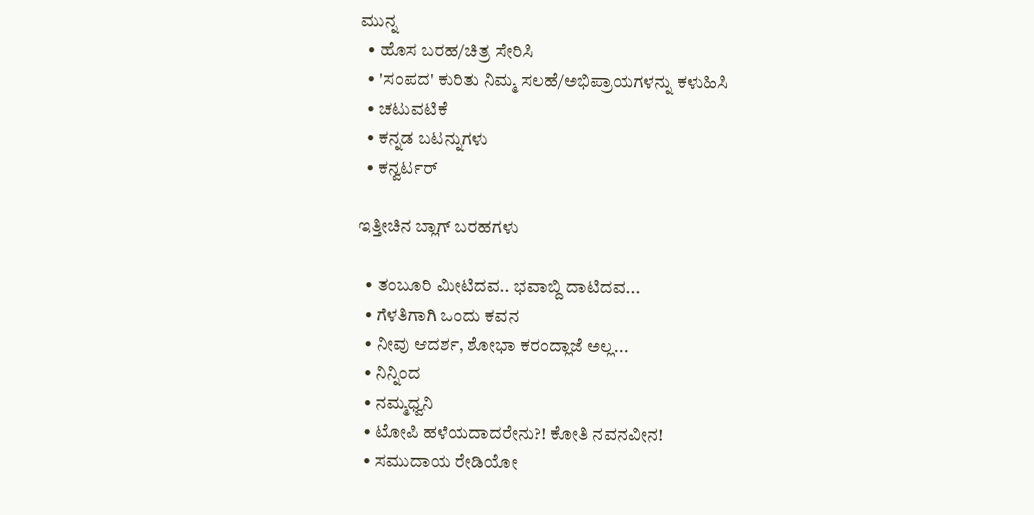ಮುನ್ನ
  • ಹೊಸ ಬರಹ/ಚಿತ್ರ ಸೇರಿಸಿ
  • 'ಸಂಪದ' ಕುರಿತು ನಿಮ್ಮ ಸಲಹೆ/ಅಭಿಪ್ರಾಯಗಳನ್ನು ಕಳುಹಿಸಿ
  • ಚಟುವಟಿಕೆ
  • ಕನ್ನಡ ಬಟನ್ನುಗಳು
  • ಕನ್ವರ್ಟರ್

ಇತ್ತೀಚಿನ ಬ್ಲಾಗ್ ಬರಹಗಳು

  • ತಂಬೂರಿ ಮೀಟಿದವ.. ಭವಾಬ್ದಿ ದಾಟಿದವ...
  • ಗೆಳತಿಗಾಗಿ ಒಂದು ಕವನ
  • ನೀವು ಆದರ್ಶ, ಶೋಭಾ ಕರಂದ್ಲಾಜೆ ಅಲ್ಲ...
  • ನಿನ್ನಿಂದ
  • ನಮ್ಮಧ್ವನಿ
  • ಟೋಪಿ ಹಳೆಯದಾದರೇನು?! ಕೋತಿ ನವನವೀನ!
  • ಸಮುದಾಯ ರೇಡಿಯೋ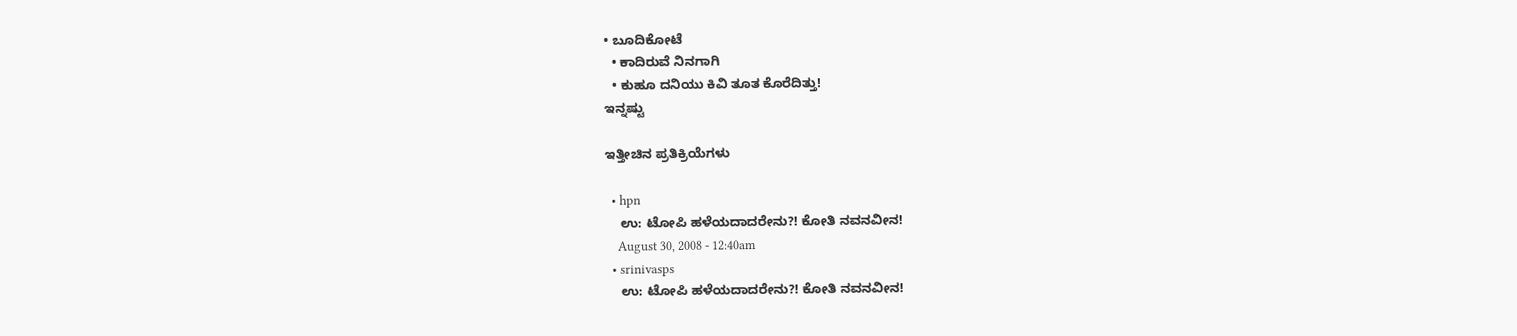• ಬೂದಿಕೋಟೆ
  • ಕಾದಿರುವೆ ನಿನಗಾಗಿ
  • ಕುಹೂ ದನಿಯು ಕಿವಿ ತೂತ ಕೊರೆದಿತ್ತು!
ಇನ್ನಷ್ಟು

ಇತ್ತೀಚಿನ ಪ್ರತಿಕ್ರಿಯೆಗಳು

  • hpn
    ಉ: ಟೋಪಿ ಹಳೆಯದಾದರೇನು?! ಕೋತಿ ನವನವೀನ!
    August 30, 2008 - 12:40am
  • srinivasps
    ಉ: ಟೋಪಿ ಹಳೆಯದಾದರೇನು?! ಕೋತಿ ನವನವೀನ!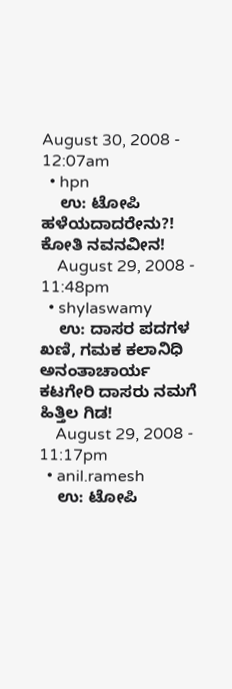August 30, 2008 - 12:07am
  • hpn
    ಉ: ಟೋಪಿ ಹಳೆಯದಾದರೇನು?! ಕೋತಿ ನವನವೀನ!
    August 29, 2008 - 11:48pm
  • shylaswamy
    ಉ: ದಾಸರ ಪದಗಳ ಖಣಿ, ಗಮಕ ಕಲಾನಿಧಿ ಅನಂತಾಚಾರ್ಯ ಕಟಗೇರಿ ದಾಸರು ನಮಗೆ ಹಿತ್ತಿಲ ಗಿಡ!
    August 29, 2008 - 11:17pm
  • anil.ramesh
    ಉ: ಟೋಪಿ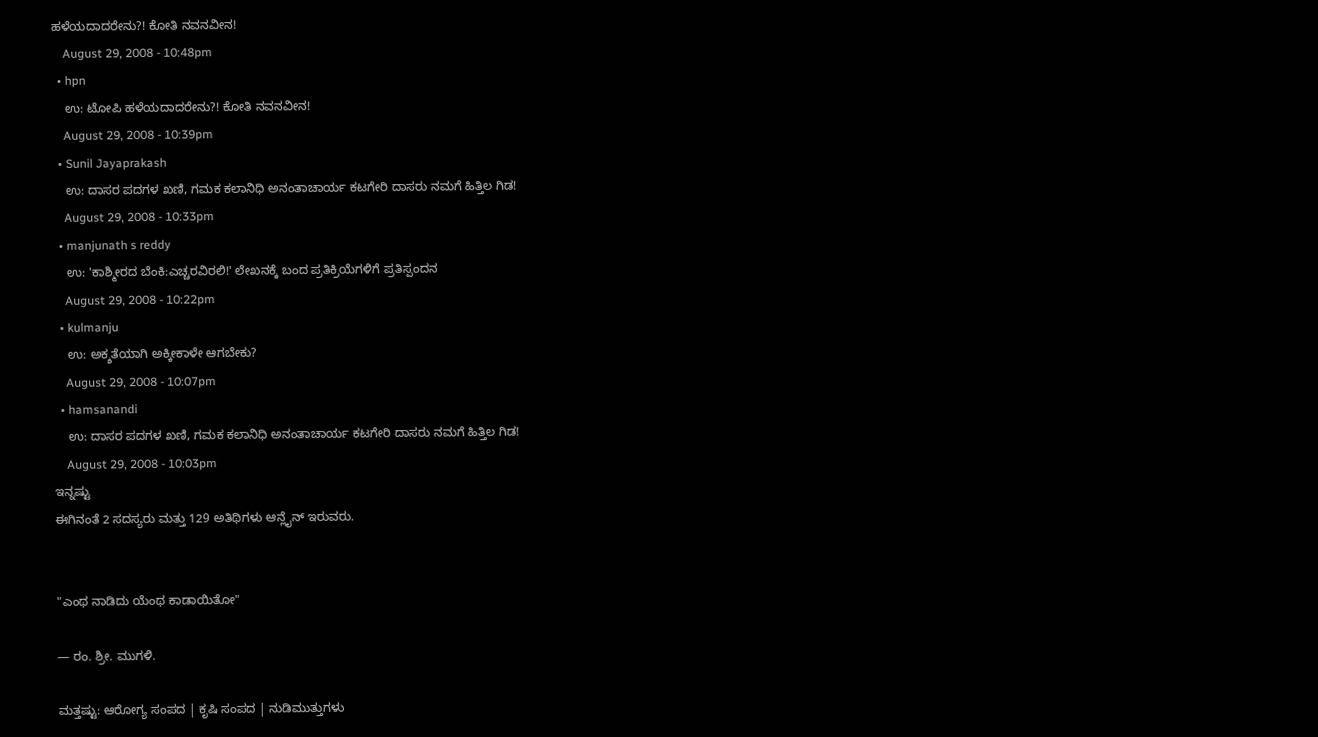ಹಳೆಯದಾದರೇನು?! ಕೋತಿ ನವನವೀನ!
    August 29, 2008 - 10:48pm
  • hpn
    ಉ: ಟೋಪಿ ಹಳೆಯದಾದರೇನು?! ಕೋತಿ ನವನವೀನ!
    August 29, 2008 - 10:39pm
  • Sunil Jayaprakash
    ಉ: ದಾಸರ ಪದಗಳ ಖಣಿ, ಗಮಕ ಕಲಾನಿಧಿ ಅನಂತಾಚಾರ್ಯ ಕಟಗೇರಿ ದಾಸರು ನಮಗೆ ಹಿತ್ತಿಲ ಗಿಡ!
    August 29, 2008 - 10:33pm
  • manjunath s reddy
    ಉ: 'ಕಾಶ್ಮೀರದ ಬೆಂಕಿ:ಎಚ್ಚರವಿರಲಿ!' ಲೇಖನಕ್ಕೆ ಬಂದ ಪ್ರತಿಕ್ರಿಯೆಗಳಿಗೆ ಪ್ರತಿಸ್ಪಂದನ
    August 29, 2008 - 10:22pm
  • kulmanju
    ಉ: ಅಕ್ಶತೆಯಾಗಿ ಅಕ್ಕೀಕಾಳೇ ಆಗಬೇಕು?
    August 29, 2008 - 10:07pm
  • hamsanandi
    ಉ: ದಾಸರ ಪದಗಳ ಖಣಿ, ಗಮಕ ಕಲಾನಿಧಿ ಅನಂತಾಚಾರ್ಯ ಕಟಗೇರಿ ದಾಸರು ನಮಗೆ ಹಿತ್ತಿಲ ಗಿಡ!
    August 29, 2008 - 10:03pm
ಇನ್ನಷ್ಟು
ಈಗಿನಂತೆ 2 ಸದಸ್ಯರು ಮತ್ತು 129 ಅತಿಥಿಗಳು ಆನ್ಲೈನ್ ಇರುವರು.


"ಎಂಥ ನಾಡಿದು ಯೆಂಥ ಕಾಡಾಯಿತೋ"

— ರಂ. ಶ್ರೀ. ಮುಗಳಿ.

ಮತ್ತಷ್ಟು: ಆರೋಗ್ಯ ಸಂಪದ | ಕೃಷಿ ಸಂಪದ | ನುಡಿಮುತ್ತುಗಳು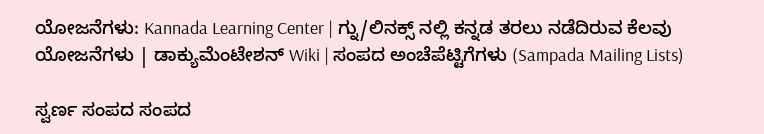ಯೋಜನೆಗಳು: Kannada Learning Center | ಗ್ನು/ಲಿನಕ್ಸ್ ನಲ್ಲಿ ಕನ್ನಡ ತರಲು ನಡೆದಿರುವ ಕೆಲವು ಯೋಜನೆಗಳು | ಡಾಕ್ಯುಮೆಂಟೇಶನ್ Wiki | ಸಂಪದ ಅಂಚೆಪೆಟ್ಟಿಗೆಗಳು (Sampada Mailing Lists)

ಸ್ವರ್ಣ ಸಂಪದ ಸಂಪದ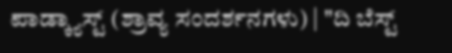ಪಾಡ್ಕ್ಯಾಸ್ಟ್ (ಶ್ರಾವ್ಯ ಸಂದರ್ಶನಗಳು) | "ದಿ ಬೆಸ್ಟ್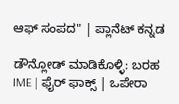ಆಫ್ ಸಂಪದ" | ಪ್ಲಾನೆಟ್ ಕನ್ನಡ

ಡೌನ್ಲೋಡ್ ಮಾಡಿಕೊಳ್ಳಿ: ಬರಹ IME | ಫೈರ್ ಫಾಕ್ಸ್ | ಒಪೇರಾ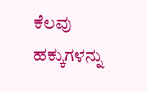ಕೆಲವು ಹಕ್ಕುಗಳನ್ನು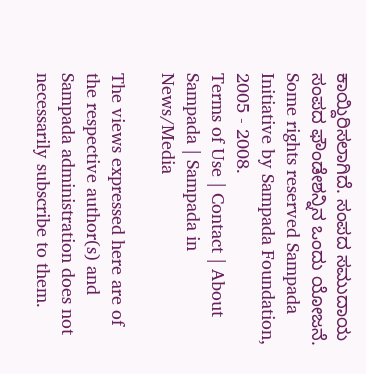ಕಾಯ್ದಿರಿಸಲಾಗಿದೆ. ಸಂಪದ ಸಮುದಾಯ ಸಂಪದ ಫೌಂಡೇಶನ್ನಿನ ಒಂದು ಯೋಜನೆ.
Some rights reserved Sampada Initiative by Sampada Foundation, 2005 - 2008.
Terms of Use | Contact | About Sampada | Sampada in News/Media

The views expressed here are of the respective author(s) and Sampada administration does not necessarily subscribe to them.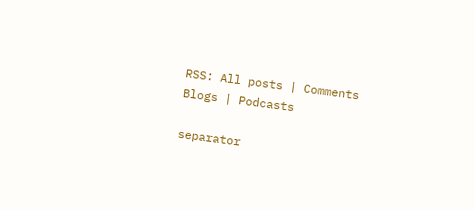RSS: All posts | Comments
Blogs | Podcasts

separator